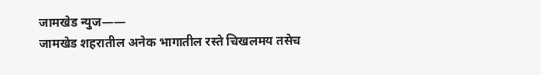जामखेड न्युज——
जामखेड शहरातील अनेक भागातील रस्ते चिखलमय तसेच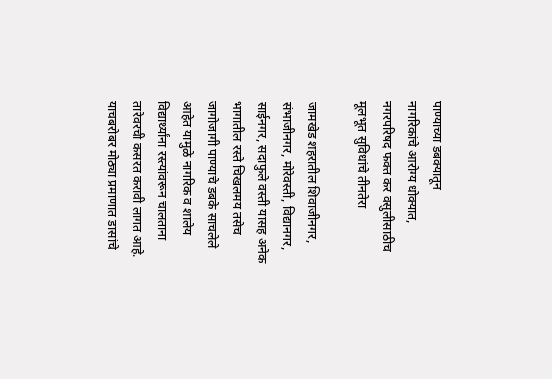पाण्याच्या डबक्यातून
नागरिकांचे आरोग्य धोक्यात, नगरपरिषद फक्त कर वसुलीसाठीच मूलभूत सुविधांचे तीनतेरा

जामखेड शहरातील शिवाजीनगर, संभाजीनगर, मोरेवस्ती, विद्यानगर, साईनगर, सदाफुले वस्ती यासह अनेक भागातील रस्ते चिखलमय तसेच जागोजागी पाण्याचे डबके साचलेले आहेत यामुळे नागरिक व शालेय विद्यार्थ्यांना रस्त्यांवरून चालताना तारेवरची कसरत करावी लागत आहे. याचबरोबर मोठ्या प्रमाणात डासांचे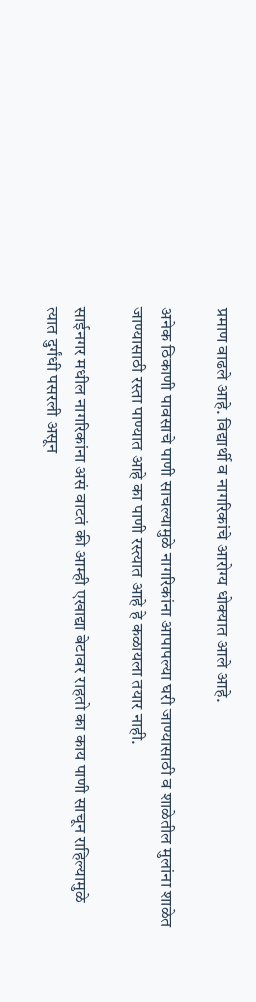प्रमाण वाढले आहे. विद्यार्थी व नागरिकांचे आरोग्य धोक्यात आले आहे.

अनेक ठिकाणी पावसाचे पाणी साचल्यामुळे नागरिकांना आपापल्या घरी जाण्यासाठी व शाळेतील मुलांना शाळेत जाण्यासाठी रस्ता पाण्यात आहे का पाणी रस्त्यात आहे हे कळायला तयार नाही.

साईनगर मधील नागरिकांना असं वाटतं की आम्ही एखाद्या बेटावर राहतो का काय पाणी साचून राहिल्यामुळे त्यात दुर्गंधी पसरली असून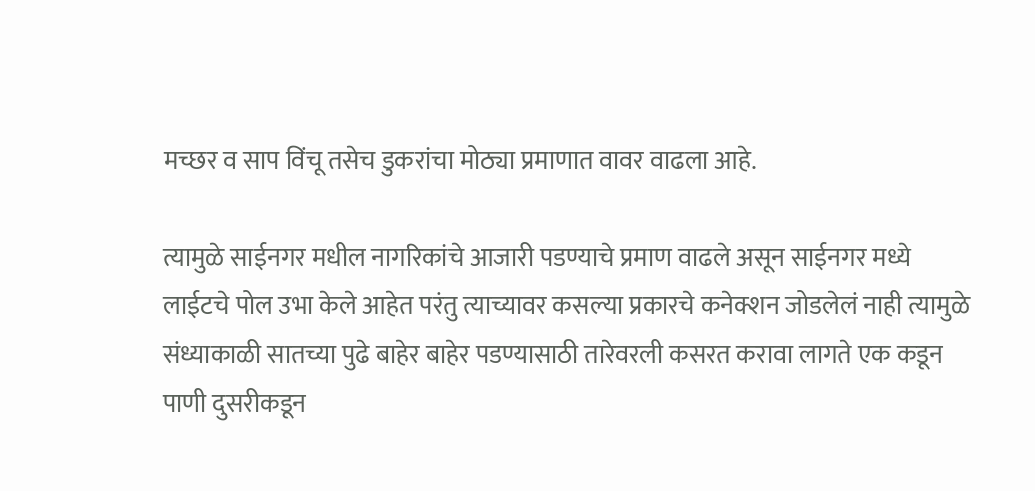मच्छर व साप विंचू तसेच डुकरांचा मोठ्या प्रमाणात वावर वाढला आहे.

त्यामुळे साईनगर मधील नागरिकांचे आजारी पडण्याचे प्रमाण वाढले असून साईनगर मध्ये लाईटचे पोल उभा केले आहेत परंतु त्याच्यावर कसल्या प्रकारचे कनेक्शन जोडलेलं नाही त्यामुळे संध्याकाळी सातच्या पुढे बाहेर बाहेर पडण्यासाठी तारेवरली कसरत करावा लागते एक कडून पाणी दुसरीकडून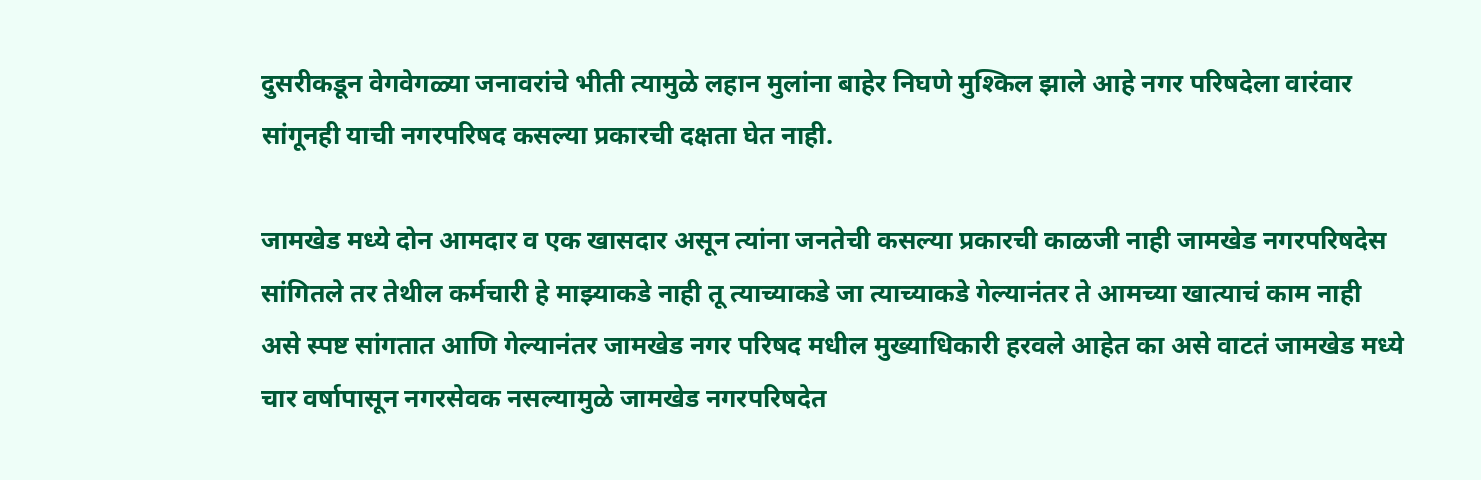दुसरीकडून वेगवेगळ्या जनावरांचे भीती त्यामुळे लहान मुलांना बाहेर निघणे मुश्किल झाले आहे नगर परिषदेला वारंवार सांगूनही याची नगरपरिषद कसल्या प्रकारची दक्षता घेत नाही.

जामखेड मध्ये दोन आमदार व एक खासदार असून त्यांना जनतेची कसल्या प्रकारची काळजी नाही जामखेड नगरपरिषदेस सांगितले तर तेथील कर्मचारी हे माझ्याकडे नाही तू त्याच्याकडे जा त्याच्याकडे गेल्यानंतर ते आमच्या खात्याचं काम नाही असे स्पष्ट सांगतात आणि गेल्यानंतर जामखेड नगर परिषद मधील मुख्याधिकारी हरवले आहेत का असे वाटतं जामखेड मध्ये चार वर्षापासून नगरसेवक नसल्यामुळे जामखेड नगरपरिषदेत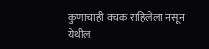कुणाचाही वचक राहिलेला नसून येथील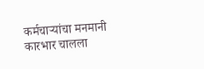कर्मचाऱ्यांचा मनमानी कारभार चालला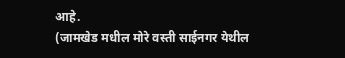आहे.
(जामखेड मधील मोरे वस्ती साईनगर येथील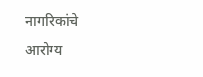नागरिकांचे आरोग्य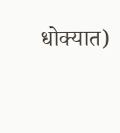धोक्यात)